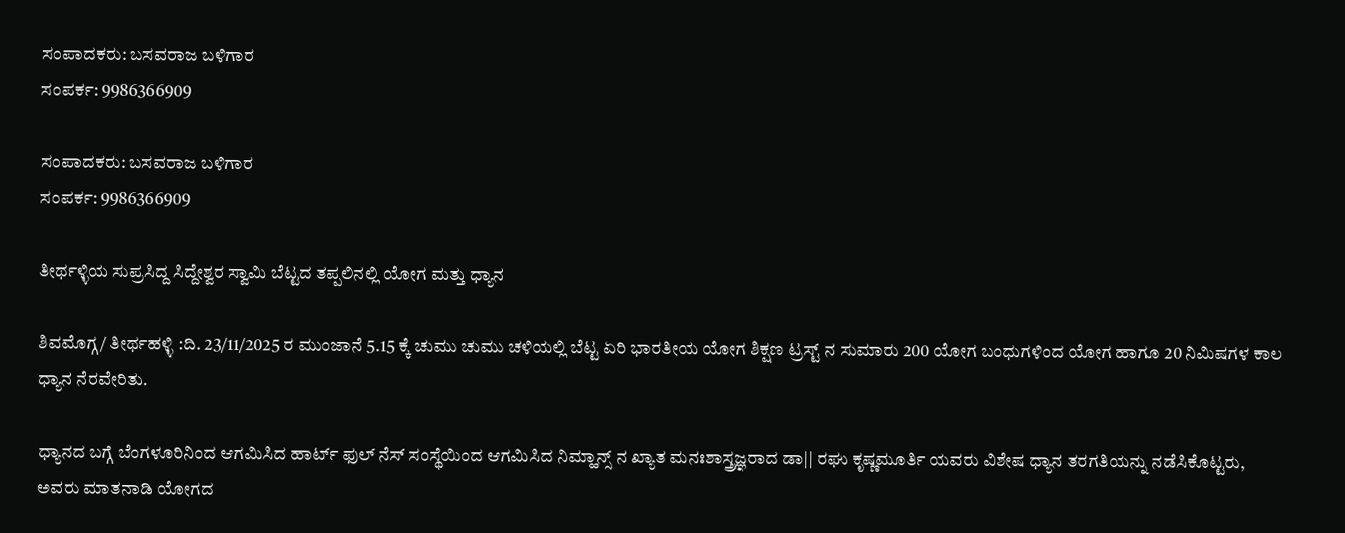ಸಂಪಾದಕರು: ಬಸವರಾಜ ಬಳಿಗಾರ
ಸಂಪರ್ಕ: 9986366909

ಸಂಪಾದಕರು: ಬಸವರಾಜ ಬಳಿಗಾರ
ಸಂಪರ್ಕ: 9986366909

ತೀರ್ಥಳ್ಳಿಯ ಸುಪ್ರಸಿದ್ದ ಸಿದ್ದೇಶ್ವರ ಸ್ವಾಮಿ ಬೆಟ್ಟದ ತಪ್ಪಲಿನಲ್ಲಿ ಯೋಗ ಮತ್ತು ಧ್ಯಾನ

ಶಿವಮೊಗ್ಗ/ ತೀರ್ಥಹಳ್ಳಿ :ದಿ. 23/11/2025 ರ ಮುಂಜಾನೆ 5.15 ಕ್ಕೆ ಚುಮು ಚುಮು ಚಳಿಯಲ್ಲಿ ಬೆಟ್ಟ ಏರಿ ಭಾರತೀಯ ಯೋಗ ಶಿಕ್ಷಣ ಟ್ರಸ್ಟ್ ನ ಸುಮಾರು 200 ಯೋಗ ಬಂಧುಗಳಿಂದ ಯೋಗ ಹಾಗೂ 20 ನಿಮಿಷಗಳ ಕಾಲ ಧ್ಯಾನ ನೆರವೇರಿತು.

ಧ್ಯಾನದ ಬಗ್ಗೆ ಬೆಂಗಳೂರಿನಿಂದ ಆಗಮಿಸಿದ ಹಾರ್ಟ್ ಫುಲ್ ನೆಸ್ ಸಂಸ್ಥೆಯಿಂದ ಆಗಮಿಸಿದ ನಿಮ್ಹಾನ್ಸ್ ನ ಖ್ಯಾತ ಮನಃಶಾಸ್ತ್ರಜ್ಞರಾದ ಡಾ|| ರಘು ಕೃಷ್ಣಮೂರ್ತಿ ಯವರು ವಿಶೇಷ ಧ್ಯಾನ ತರಗತಿಯನ್ನು ನಡೆಸಿಕೊಟ್ಟರು, ಅವರು ಮಾತನಾಡಿ ಯೋಗದ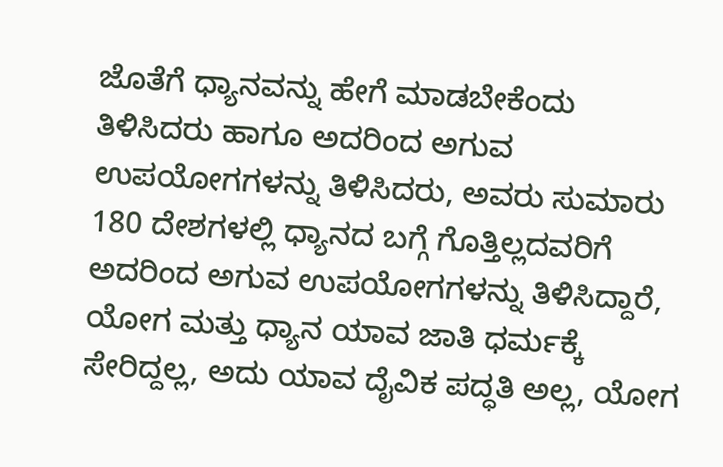ಜೊತೆಗೆ ಧ್ಯಾನವನ್ನು ಹೇಗೆ ಮಾಡಬೇಕೆಂದು ತಿಳಿಸಿದರು ಹಾಗೂ ಅದರಿಂದ ಅಗುವ ಉಪಯೋಗಗಳನ್ನು ತಿಳಿಸಿದರು, ಅವರು ಸುಮಾರು 180 ದೇಶಗಳಲ್ಲಿ ಧ್ಯಾನದ ಬಗ್ಗೆ ಗೊತ್ತಿಲ್ಲದವರಿಗೆ ಅದರಿಂದ ಅಗುವ ಉಪಯೋಗಗಳನ್ನು ತಿಳಿಸಿದ್ದಾರೆ, ಯೋಗ ಮತ್ತು ಧ್ಯಾನ ಯಾವ ಜಾತಿ ಧರ್ಮಕ್ಕೆ ಸೇರಿದ್ದಲ್ಲ, ಅದು ಯಾವ ದೈವಿಕ ಪದ್ಧತಿ ಅಲ್ಲ, ಯೋಗ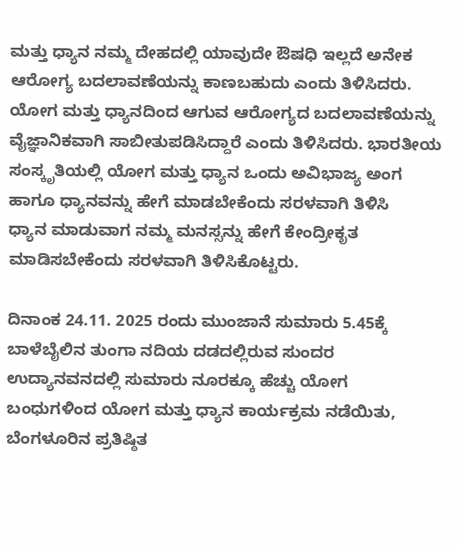ಮತ್ತು ಧ್ಯಾನ ನಮ್ಮ ದೇಹದಲ್ಲಿ ಯಾವುದೇ ಔಷಧಿ ಇಲ್ಲದೆ ಅನೇಕ ಆರೋಗ್ಯ ಬದಲಾವಣೆಯನ್ನು ಕಾಣಬಹುದು ಎಂದು ತಿಳಿಸಿದರು. ಯೋಗ ಮತ್ತು ಧ್ಯಾನದಿಂದ ಆಗುವ ಆರೋಗ್ಯದ ಬದಲಾವಣೆಯನ್ನು ವೈಜ್ಞಾನಿಕವಾಗಿ ಸಾಬೀತುಪಡಿಸಿದ್ದಾರೆ ಎಂದು ತಿಳಿಸಿದರು. ಭಾರತೀಯ ಸಂಸ್ಕೃತಿಯಲ್ಲಿ ಯೋಗ ಮತ್ತು ಧ್ಯಾನ ಒಂದು ಅವಿಭಾಜ್ಯ ಅಂಗ ಹಾಗೂ ಧ್ಯಾನವನ್ನು ಹೇಗೆ ಮಾಡಬೇಕೆಂದು ಸರಳವಾಗಿ ತಿಳಿಸಿ
ಧ್ಯಾನ ಮಾಡುವಾಗ ನಮ್ಮ ಮನಸ್ಸನ್ನು ಹೇಗೆ ಕೇಂದ್ರೀಕೃತ ಮಾಡಿಸಬೇಕೆಂದು ಸರಳವಾಗಿ ತಿಳಿಸಿಕೊಟ್ಟರು.

ದಿನಾಂಕ 24.11. 2025 ರಂದು ಮುಂಜಾನೆ ಸುಮಾರು 5.45ಕ್ಕೆ ಬಾಳೆಬೈಲಿನ ತುಂಗಾ ನದಿಯ ದಡದಲ್ಲಿರುವ ಸುಂದರ ಉದ್ಯಾನವನದಲ್ಲಿ ಸುಮಾರು ನೂರಕ್ಕೂ ಹೆಚ್ಚು ಯೋಗ ಬಂಧುಗಳಿಂದ ಯೋಗ ಮತ್ತು ಧ್ಯಾನ ಕಾರ್ಯಕ್ರಮ ನಡೆಯಿತು, ಬೆಂಗಳೂರಿನ ಪ್ರತಿಷ್ಠಿತ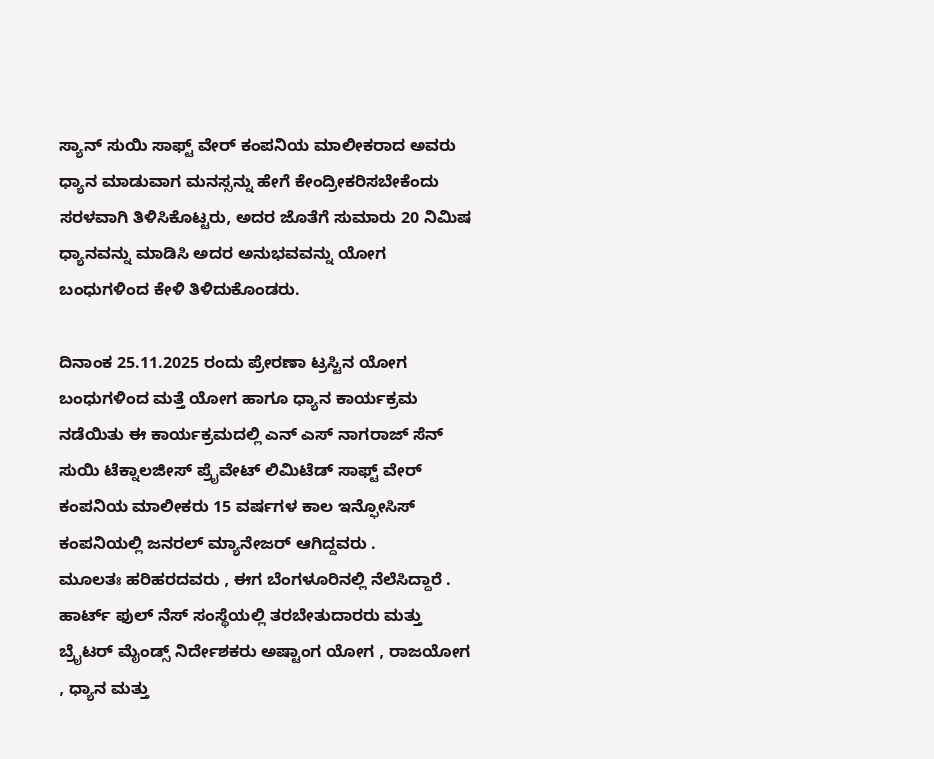ಸ್ಯಾನ್ ಸುಯಿ ಸಾಫ್ಟ್ ವೇರ್ ಕಂಪನಿಯ ಮಾಲೀಕರಾದ ಅವರು ಧ್ಯಾನ ಮಾಡುವಾಗ ಮನಸ್ಸನ್ನು ಹೇಗೆ ಕೇಂದ್ರೀಕರಿಸಬೇಕೆಂದು ಸರಳವಾಗಿ ತಿಳಿಸಿಕೊಟ್ಟರು, ಅದರ ಜೊತೆಗೆ ಸುಮಾರು 20 ನಿಮಿಷ ಧ್ಯಾನವನ್ನು ಮಾಡಿಸಿ ಅದರ ಅನುಭವವನ್ನು ಯೋಗ ಬಂಧುಗಳಿಂದ ಕೇಳಿ ತಿಳಿದುಕೊಂಡರು.

ದಿನಾಂಕ 25.11.2025 ರಂದು ಪ್ರೇರಣಾ ಟ್ರಸ್ಟಿನ ಯೋಗ ಬಂಧುಗಳಿಂದ ಮತ್ತೆ ಯೋಗ ಹಾಗೂ ಧ್ಯಾನ ಕಾರ್ಯಕ್ರಮ ನಡೆಯಿತು ಈ ಕಾರ್ಯಕ್ರಮದಲ್ಲಿ ಎನ್ ಎಸ್ ನಾಗರಾಜ್ ಸೆನ್ ಸುಯಿ ಟೆಕ್ನಾಲಜೀಸ್ ಪ್ರೈವೇಟ್ ಲಿಮಿಟೆಡ್ ಸಾಫ್ಟ್ ವೇರ್ ಕಂಪನಿಯ ಮಾಲೀಕರು 15 ವರ್ಷಗಳ ಕಾಲ ಇನ್ಫೋಸಿಸ್ ಕಂಪನಿಯಲ್ಲಿ ಜನರಲ್ ಮ್ಯಾನೇಜರ್ ಆಗಿದ್ದವರು .
ಮೂಲತಃ ಹರಿಹರದವರು , ಈಗ ಬೆಂಗಳೂರಿನಲ್ಲಿ ನೆಲೆಸಿದ್ದಾರೆ .
ಹಾರ್ಟ್ ಫುಲ್ ನೆಸ್ ಸಂಸ್ಥೆಯಲ್ಲಿ ತರಬೇತುದಾರರು ಮತ್ತು ಬ್ರೈಟರ್ ಮೈಂಡ್ಸ್ ನಿರ್ದೇಶಕರು ಅಷ್ಟಾಂಗ ಯೋಗ , ರಾಜಯೋಗ , ಧ್ಯಾನ ಮತ್ತು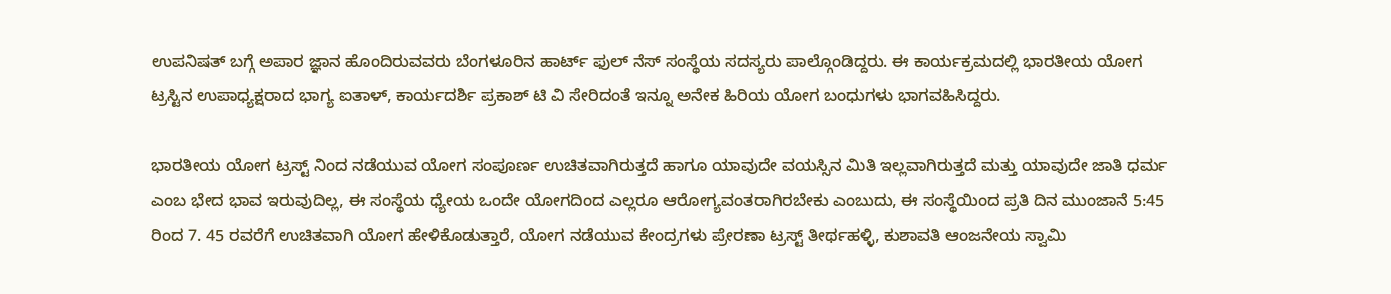ಉಪನಿಷತ್ ಬಗ್ಗೆ ಅಪಾರ ಜ್ಞಾನ ಹೊಂದಿರುವವರು ಬೆಂಗಳೂರಿನ ಹಾರ್ಟ್ ಫುಲ್ ನೆಸ್ ಸಂಸ್ಥೆಯ ಸದಸ್ಯರು ಪಾಲ್ಗೊಂಡಿದ್ದರು. ಈ ಕಾರ್ಯಕ್ರಮದಲ್ಲಿ ಭಾರತೀಯ ಯೋಗ ಟ್ರಸ್ಟಿನ ಉಪಾಧ್ಯಕ್ಷರಾದ ಭಾಗ್ಯ ಐತಾಳ್, ಕಾರ್ಯದರ್ಶಿ ಪ್ರಕಾಶ್ ಟಿ ವಿ ಸೇರಿದಂತೆ ಇನ್ನೂ ಅನೇಕ ಹಿರಿಯ ಯೋಗ ಬಂಧುಗಳು ಭಾಗವಹಿಸಿದ್ದರು.

ಭಾರತೀಯ ಯೋಗ ಟ್ರಸ್ಟ್ ನಿಂದ ನಡೆಯುವ ಯೋಗ ಸಂಪೂರ್ಣ ಉಚಿತವಾಗಿರುತ್ತದೆ ಹಾಗೂ ಯಾವುದೇ ವಯಸ್ಸಿನ ಮಿತಿ ಇಲ್ಲವಾಗಿರುತ್ತದೆ ಮತ್ತು ಯಾವುದೇ ಜಾತಿ ಧರ್ಮ ಎಂಬ ಭೇದ ಭಾವ ಇರುವುದಿಲ್ಲ, ಈ ಸಂಸ್ಥೆಯ ಧ್ಯೇಯ ಒಂದೇ ಯೋಗದಿಂದ ಎಲ್ಲರೂ ಆರೋಗ್ಯವಂತರಾಗಿರಬೇಕು ಎಂಬುದು, ಈ ಸಂಸ್ಥೆಯಿಂದ ಪ್ರತಿ ದಿನ ಮುಂಜಾನೆ 5:45 ರಿಂದ 7. 45 ರವರೆಗೆ ಉಚಿತವಾಗಿ ಯೋಗ ಹೇಳಿಕೊಡುತ್ತಾರೆ, ಯೋಗ ನಡೆಯುವ ಕೇಂದ್ರಗಳು ಪ್ರೇರಣಾ ಟ್ರಸ್ಟ್ ತೀರ್ಥಹಳ್ಳಿ, ಕುಶಾವತಿ ಆಂಜನೇಯ ಸ್ವಾಮಿ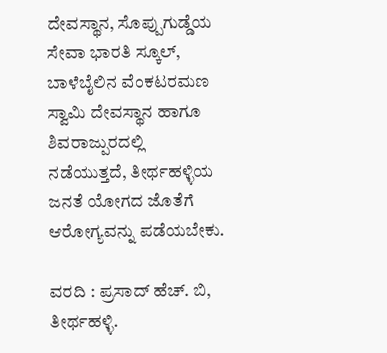ದೇವಸ್ಥಾನ, ಸೊಪ್ಪುಗುಡ್ಡೆಯ ಸೇವಾ ಭಾರತಿ ಸ್ಕೂಲ್, ಬಾಳೆಬೈಲಿನ ವೆಂಕಟರಮಣ ಸ್ವಾಮಿ ದೇವಸ್ಥಾನ ಹಾಗೂ ಶಿವರಾಜ್ಪುರದಲ್ಲಿ ನಡೆಯುತ್ತದೆ, ತೀರ್ಥಹಳ್ಳಿಯ ಜನತೆ ಯೋಗದ ಜೊತೆಗೆ ಆರೋಗ್ಯವನ್ನು ಪಡೆಯಬೇಕು.

ವರದಿ : ಪ್ರಸಾದ್ ಹೆಚ್. ಬಿ, ತೀರ್ಥಹಳ್ಳಿ.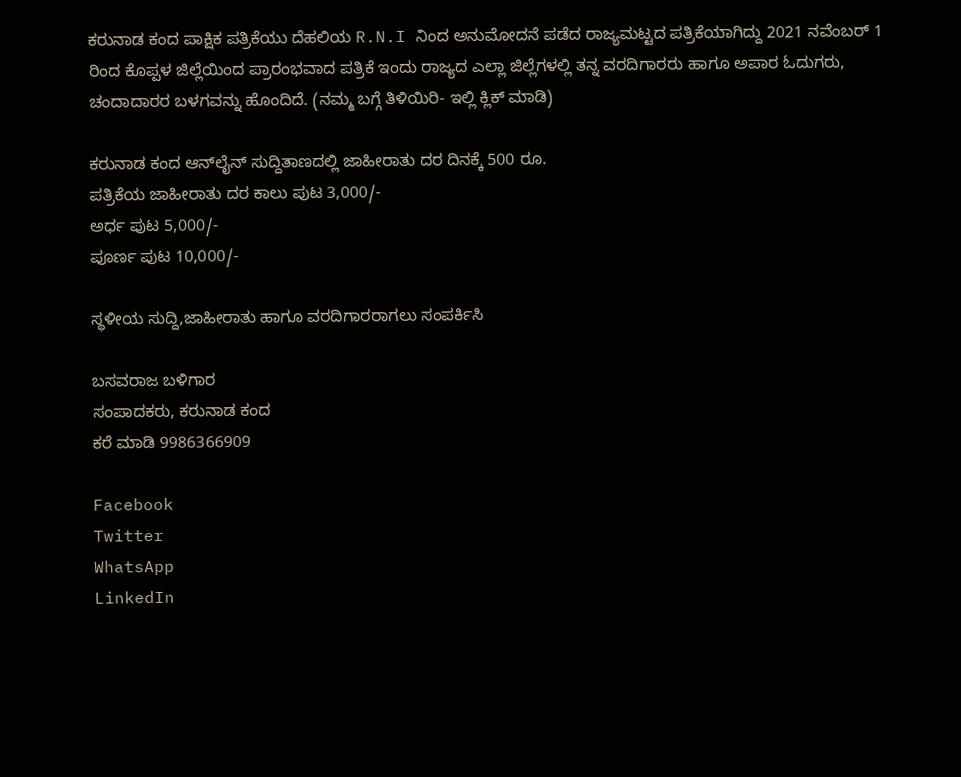ಕರುನಾಡ ಕಂದ ಪಾಕ್ಷಿಕ ಪತ್ರಿಕೆಯು ದೆಹಲಿಯ R.N.I ನಿಂದ ಅನುಮೋದನೆ ಪಡೆದ ರಾಜ್ಯಮಟ್ಟದ ಪತ್ರಿಕೆಯಾಗಿದ್ದು 2021 ನವೆಂಬರ್ 1 ರಿಂದ ಕೊಪ್ಪಳ ಜಿಲ್ಲೆಯಿಂದ ಪ್ರಾರಂಭವಾದ ಪತ್ರಿಕೆ ಇಂದು ರಾಜ್ಯದ ಎಲ್ಲಾ ಜಿಲ್ಲೆಗಳಲ್ಲಿ ತನ್ನ ವರದಿಗಾರರು ಹಾಗೂ ಅಪಾರ ಓದುಗರು, ಚಂದಾದಾರರ ಬಳಗವನ್ನು ಹೊಂದಿದೆ. (ನಮ್ಮ ಬಗ್ಗೆ ತಿಳಿಯಿರಿ- ಇಲ್ಲಿ ಕ್ಲಿಕ್‌ ಮಾಡಿ)

ಕರುನಾಡ ಕಂದ ಆನ್‌ಲೈನ್‌ ಸುದ್ದಿತಾಣದಲ್ಲಿ ಜಾಹೀರಾತು ದರ ದಿನಕ್ಕೆ 500 ರೂ.
ಪತ್ರಿಕೆಯ ಜಾಹೀರಾತು ದರ ಕಾಲು ಪುಟ 3,000/-
ಅರ್ಧ ಪುಟ 5,000/-
ಪೂರ್ಣ ಪುಟ 10,000/-

ಸ್ಥಳೀಯ ಸುದ್ದಿ,ಜಾಹೀರಾತು ಹಾಗೂ ವರದಿಗಾರರಾಗಲು ಸಂಪರ್ಕಿಸಿ

ಬಸವರಾಜ ಬಳಿಗಾರ
ಸಂಪಾದಕರು, ಕರುನಾಡ ಕಂದ
ಕರೆ ಮಾಡಿ 9986366909

Facebook
Twitter
WhatsApp
LinkedIn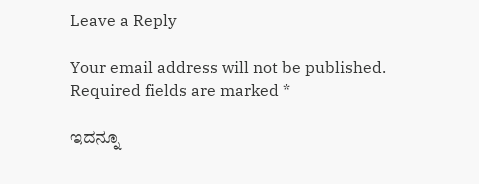Leave a Reply

Your email address will not be published. Required fields are marked *

ಇದನ್ನೂ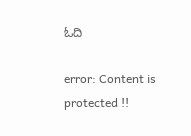ಓದಿ

error: Content is protected !!